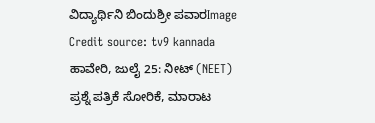ವಿದ್ಯಾರ್ಥಿನಿ ಬಿಂದುಶ್ರೀ ಪವಾರImage Credit source: tv9 kannada
ಹಾವೇರಿ, ಜುಲೈ 25: ನೀಟ್ (NEET) ಪ್ರಶ್ನೆ ಪತ್ರಿಕೆ ಸೋರಿಕೆ, ಮಾರಾಟ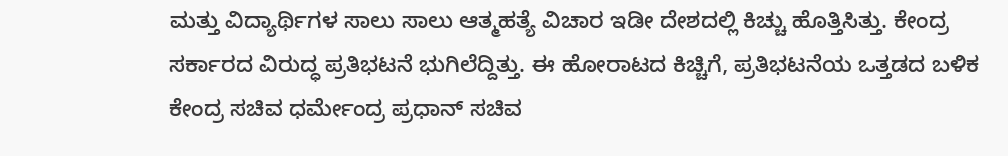ಮತ್ತು ವಿದ್ಯಾರ್ಥಿಗಳ ಸಾಲು ಸಾಲು ಆತ್ಮಹತ್ಯೆ ವಿಚಾರ ಇಡೀ ದೇಶದಲ್ಲಿ ಕಿಚ್ಚು ಹೊತ್ತಿಸಿತ್ತು. ಕೇಂದ್ರ ಸರ್ಕಾರದ ವಿರುದ್ಧ ಪ್ರತಿಭಟನೆ ಭುಗಿಲೆದ್ದಿತ್ತು. ಈ ಹೋರಾಟದ ಕಿಚ್ಚಿಗೆ, ಪ್ರತಿಭಟನೆಯ ಒತ್ತಡದ ಬಳಿಕ ಕೇಂದ್ರ ಸಚಿವ ಧರ್ಮೇಂದ್ರ ಪ್ರಧಾನ್ ಸಚಿವ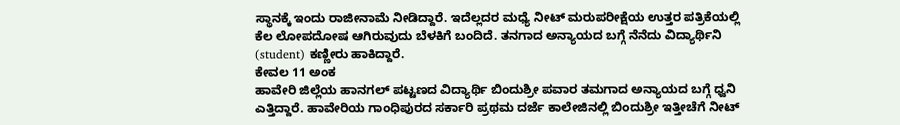ಸ್ಥಾನಕ್ಕೆ ಇಂದು ರಾಜೀನಾಮೆ ನೀಡಿದ್ದಾರೆ. ಇದೆಲ್ಲದರ ಮಧ್ಯೆ ನೀಟ್ ಮರುಪರೀಕ್ಷೆಯ ಉತ್ತರ ಪತ್ರಿಕೆಯಲ್ಲಿ ಕೆಲ ಲೋಪದೋಷ ಆಗಿರುವುದು ಬೆಳಕಿಗೆ ಬಂದಿದೆ. ತನಗಾದ ಅನ್ಯಾಯದ ಬಗ್ಗೆ ನೆನೆದು ವಿದ್ಯಾರ್ಥಿನಿ (student) ಕಣ್ಣೀರು ಹಾಕಿದ್ದಾರೆ.
ಕೇವಲ 11 ಅಂಕ
ಹಾವೇರಿ ಜಿಲ್ಲೆಯ ಹಾನಗಲ್ ಪಟ್ಟಣದ ವಿದ್ಯಾರ್ಥಿ ಬಿಂದುಶ್ರೀ ಪವಾರ ತಮಗಾದ ಅನ್ಯಾಯದ ಬಗ್ಗೆ ಧ್ವನಿ ಎತ್ತಿದ್ದಾರೆ. ಹಾವೇರಿಯ ಗಾಂಧಿಪುರದ ಸರ್ಕಾರಿ ಪ್ರಥಮ ದರ್ಜೆ ಕಾಲೇಜಿನಲ್ಲಿ ಬಿಂದುಶ್ರೀ ಇತ್ತೀಚೆಗೆ ನೀಟ್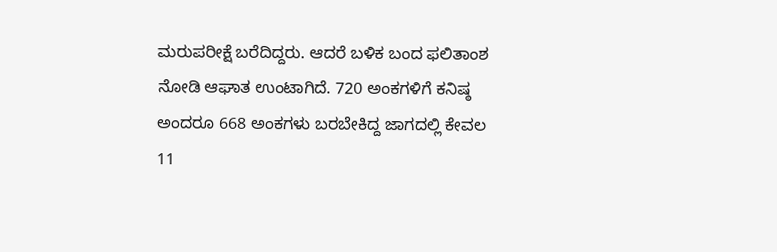ಮರುಪರೀಕ್ಷೆ ಬರೆದಿದ್ದರು. ಆದರೆ ಬಳಿಕ ಬಂದ ಫಲಿತಾಂಶ ನೋಡಿ ಆಘಾತ ಉಂಟಾಗಿದೆ. 720 ಅಂಕಗಳಿಗೆ ಕನಿಷ್ಠ ಅಂದರೂ 668 ಅಂಕಗಳು ಬರಬೇಕಿದ್ದ ಜಾಗದಲ್ಲಿ ಕೇವಲ 11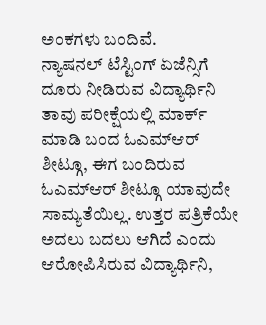ಅಂಕಗಳು ಬಂದಿವೆ.
ನ್ಯಾಷನಲ್ ಟೆಸ್ಟಿಂಗ್ ಏಜೆನ್ಸಿಗೆ ದೂರು ನೀಡಿರುವ ವಿದ್ಯಾರ್ಥಿನಿ
ತಾವು ಪರೀಕ್ಷೆಯಲ್ಲಿ ಮಾರ್ಕ್ ಮಾಡಿ ಬಂದ ಓಎಮ್ಆರ್ ಶೀಟ್ಗೂ, ಈಗ ಬಂದಿರುವ ಓಎಮ್ಆರ್ ಶೀಟ್ಗೂ ಯಾವುದೇ ಸಾಮ್ಯತೆಯಿಲ್ಲ. ಉತ್ತರ ಪತ್ರಿಕೆಯೇ ಅದಲು ಬದಲು ಆಗಿದೆ ಎಂದು ಆರೋಪಿಸಿರುವ ವಿದ್ಯಾರ್ಥಿನಿ,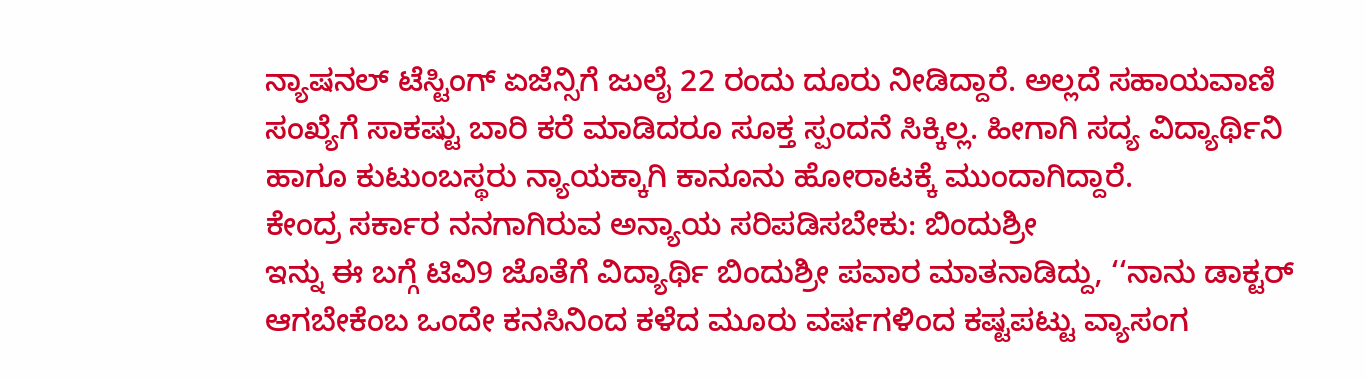ನ್ಯಾಷನಲ್ ಟೆಸ್ಟಿಂಗ್ ಏಜೆನ್ಸಿಗೆ ಜುಲೈ 22 ರಂದು ದೂರು ನೀಡಿದ್ದಾರೆ. ಅಲ್ಲದೆ ಸಹಾಯವಾಣಿ ಸಂಖ್ಯೆಗೆ ಸಾಕಷ್ಟು ಬಾರಿ ಕರೆ ಮಾಡಿದರೂ ಸೂಕ್ತ ಸ್ಪಂದನೆ ಸಿಕ್ಕಿಲ್ಲ. ಹೀಗಾಗಿ ಸದ್ಯ ವಿದ್ಯಾರ್ಥಿನಿ ಹಾಗೂ ಕುಟುಂಬಸ್ಥರು ನ್ಯಾಯಕ್ಕಾಗಿ ಕಾನೂನು ಹೋರಾಟಕ್ಕೆ ಮುಂದಾಗಿದ್ದಾರೆ.
ಕೇಂದ್ರ ಸರ್ಕಾರ ನನಗಾಗಿರುವ ಅನ್ಯಾಯ ಸರಿಪಡಿಸಬೇಕು: ಬಿಂದುಶ್ರೀ
ಇನ್ನು ಈ ಬಗ್ಗೆ ಟಿವಿ9 ಜೊತೆಗೆ ವಿದ್ಯಾರ್ಥಿ ಬಿಂದುಶ್ರೀ ಪವಾರ ಮಾತನಾಡಿದ್ದು, ‘‘ನಾನು ಡಾಕ್ಟರ್ ಆಗಬೇಕೆಂಬ ಒಂದೇ ಕನಸಿನಿಂದ ಕಳೆದ ಮೂರು ವರ್ಷಗಳಿಂದ ಕಷ್ಟಪಟ್ಟು ವ್ಯಾಸಂಗ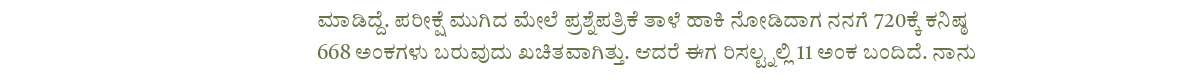ಮಾಡಿದ್ದೆ. ಪರೀಕ್ಷೆ ಮುಗಿದ ಮೇಲೆ ಪ್ರಶ್ನೆಪತ್ರಿಕೆ ತಾಳೆ ಹಾಕಿ ನೋಡಿದಾಗ ನನಗೆ 720ಕ್ಕೆ ಕನಿಷ್ಠ 668 ಅಂಕಗಳು ಬರುವುದು ಖಚಿತವಾಗಿತ್ತು. ಆದರೆ ಈಗ ರಿಸಲ್ಟ್ನಲ್ಲಿ 11 ಅಂಕ ಬಂದಿದೆ. ನಾನು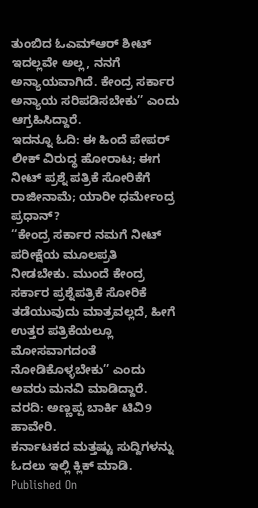ತುಂಬಿದ ಓಎಮ್ಆರ್ ಶೀಟ್ ಇದಲ್ಲವೇ ಅಲ್ಲ, ನನಗೆ ಅನ್ಯಾಯವಾಗಿದೆ. ಕೇಂದ್ರ ಸರ್ಕಾರ ಅನ್ಯಾಯ ಸರಿಪಡಿಸಬೇಕು’’ ಎಂದು ಆಗ್ರಹಿಸಿದ್ದಾರೆ.
ಇದನ್ನೂ ಓದಿ: ಈ ಹಿಂದೆ ಪೇಪರ್ ಲೀಕ್ ವಿರುದ್ಧ ಹೋರಾಟ; ಈಗ ನೀಟ್ ಪ್ರಶ್ನೆ ಪತ್ರಿಕೆ ಸೋರಿಕೆಗೆ ರಾಜೀನಾಮೆ; ಯಾರೀ ಧರ್ಮೇಂದ್ರ ಪ್ರಧಾನ್?
‘‘ಕೇಂದ್ರ ಸರ್ಕಾರ ನಮಗೆ ನೀಟ್ ಪರೀಕ್ಷೆಯ ಮೂಲಪ್ರತಿ ನೀಡಬೇಕು. ಮುಂದೆ ಕೇಂದ್ರ ಸರ್ಕಾರ ಪ್ರಶ್ನೆಪತ್ರಿಕೆ ಸೋರಿಕೆ ತಡೆಯುವುದು ಮಾತ್ರವಲ್ಲದೆ, ಹೀಗೆ ಉತ್ತರ ಪತ್ರಿಕೆಯಲ್ಲೂ ಮೋಸವಾಗದಂತೆ ನೋಡಿಕೊಳ್ಳಬೇಕು’’ ಎಂದು ಅವರು ಮನವಿ ಮಾಡಿದ್ದಾರೆ.
ವರದಿ: ಅಣ್ಣಪ್ಪ ಬಾರ್ಕಿ ಟಿವಿ9 ಹಾವೇರಿ.
ಕರ್ನಾಟಕದ ಮತ್ತಷ್ಟು ಸುದ್ದಿಗಳನ್ನು ಓದಲು ಇಲ್ಲಿ ಕ್ಲಿಕ್ ಮಾಡಿ.
Published On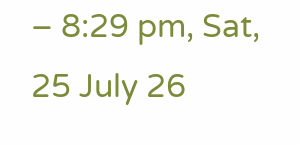– 8:29 pm, Sat, 25 July 26